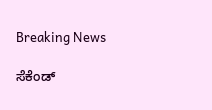Breaking News

ಸೆಕೆಂಡ್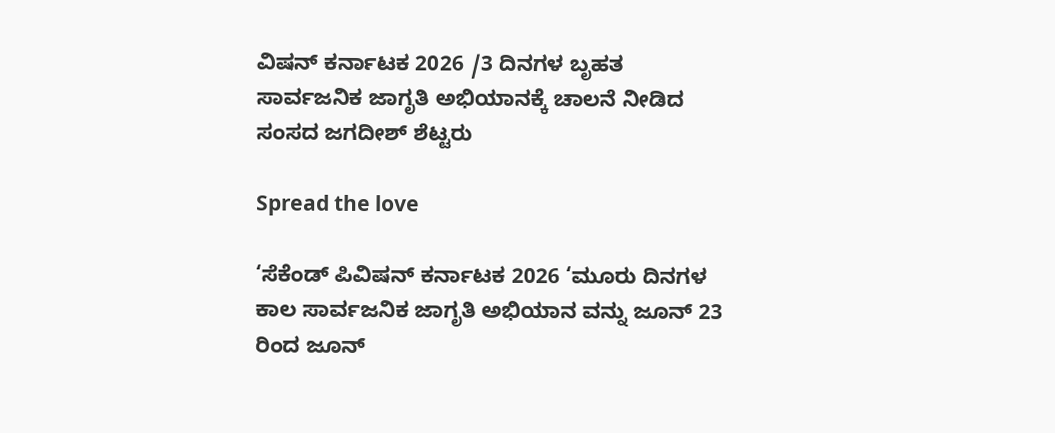ವಿಷನ್ ಕರ್ನಾಟಕ 2026 /3 ದಿನಗಳ ಬೃಹತ ಸಾರ್ವಜನಿಕ ಜಾಗೃತಿ ಅಭಿಯಾನಕ್ಕೆ ಚಾಲನೆ ನೀಡಿದ ಸಂಸದ ಜಗದೀಶ್ ಶೆಟ್ಟರು

Spread the love

‘ಸೆಕೆಂಡ್ ಪಿವಿಷನ್ ಕರ್ನಾಟಕ 2026 ‘ಮೂರು ದಿನಗಳ ಕಾಲ ಸಾರ್ವಜನಿಕ ಜಾಗೃತಿ ಅಭಿಯಾನ ವನ್ನು ಜೂನ್ 23 ರಿಂದ ಜೂನ್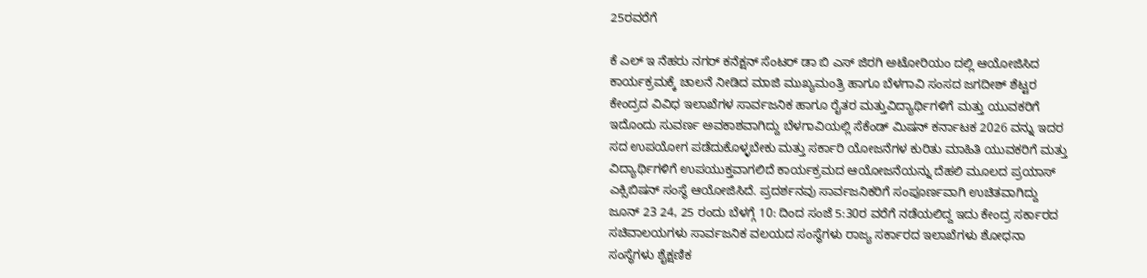25ರವರೆಗೆ

ಕೆ ಎಲ್‌ ಇ ನೆಹರು ನಗರ್ ಕನೆಕ್ಷನ್ ಸೆಂಟರ್ ಡಾ ಬಿ ಎಸ್ ಜಿರಗಿ ಅಟೋರಿಯಂ ದಲ್ಲಿ ಆಯೋಜಿಸಿದ ಕಾರ್ಯಕ್ರಮಕ್ಕೆ ಚಾಲನೆ ನೀಡಿದ ಮಾಜಿ ಮುಖ್ಯಮಂತ್ರಿ ಹಾಗೂ ಬೆಳಗಾವಿ ಸಂಸದ ಜಗದೀಶ್ ಶೆಟ್ಟರ ಕೇಂದ್ರದ ವಿವಿಧ ಇಲಾಖೆಗಳ ಸಾರ್ವಜನಿಕ ಹಾಗೂ ರೈತರ ಮತ್ತುವಿದ್ಯಾರ್ಥಿಗಳಿಗೆ ಮತ್ತು ಯುವಕರಿಗೆ ಇದೊಂದು ಸುವರ್ಣ ಅವಕಾಶವಾಗಿದ್ದು ಬೆಳಗಾವಿಯಲ್ಲಿ ಸೆಕೆಂಡ್ ಮಿಷನ್ ಕರ್ನಾಟಕ 2026 ವನ್ನು ಇದರ ಸದ ಉಪಯೋಗ ಪಡೆದುಕೊಳ್ಳಬೇಕು ಮತ್ತು ಸರ್ಕಾರಿ ಯೋಜನೆಗಳ ಕುರಿತು ಮಾಹಿತಿ ಯುವಕರಿಗೆ ಮತ್ತು ವಿದ್ಯಾರ್ಥಿಗಳಿಗೆ ಉಪಯುಕ್ತವಾಗಲಿದೆ ಕಾರ್ಯಕ್ರಮದ ಆಯೋಜನೆಯನ್ನು ದೆಹಲಿ ಮೂಲದ ಪ್ರಯಾಸ್ ಎಕ್ಸಿಬಿಷನ್ ಸಂಸ್ಥೆ ಆಯೋಜಿಸಿದೆ. ಪ್ರದರ್ಶನವು ಸಾರ್ವಜನಿಕರಿಗೆ ಸಂಪೂರ್ಣವಾಗಿ ಉಚಿತವಾಗಿದ್ದು ಜೂನ್ 23 24, 25 ರಂದು ಬೆಳಗ್ಗೆ 10: ದಿಂದ ಸಂಜೆ 5:30ರ ವರೆಗೆ ನಡೆಯಲಿದ್ದ ಇದು ಕೇಂದ್ರ ಸರ್ಕಾರದ ಸಚಿವಾಲಯಗಳು ಸಾರ್ವಜನಿಕ ವಲಯದ ಸಂಸ್ಥೆಗಳು ರಾಜ್ಯ ಸರ್ಕಾರದ ಇಲಾಖೆಗಳು ಶೋಧನಾ ಸಂಸ್ಥೆಗಳು ಶೈಕ್ಷಣಿಕ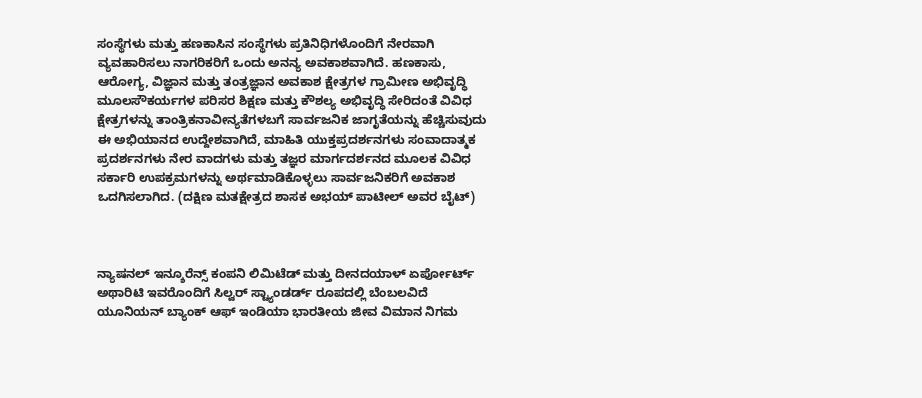ಸಂಸ್ಥೆಗಳು ಮತ್ತು ಹಣಕಾಸಿನ ಸಂಸ್ಥೆಗಳು ಪ್ರತಿನಿಧಿಗಳೊಂದಿಗೆ ನೇರವಾಗಿ ವ್ಯವಹಾರಿಸಲು ನಾಗರಿಕರಿಗೆ ಒಂದು ಅನನ್ಯ ಅವಕಾಶವಾಗಿದೆ. ಹಣಕಾಸು, ಆರೋಗ್ಯ, ವಿಜ್ಞಾನ ಮತ್ತು ತಂತ್ರಜ್ಞಾನ ಅವಕಾಶ ಕ್ಷೇತ್ರಗಳ ಗ್ರಾಮೀಣ ಅಭಿವೃದ್ಧಿ ಮೂಲಸೌಕರ್ಯಗಳ ಪರಿಸರ ಶಿಕ್ಷಣ ಮತ್ತು ಕೌಶಲ್ಯ ಅಭಿವೃದ್ಧಿ ಸೇರಿದಂತೆ ವಿವಿಧ ಕ್ಷೇತ್ರಗಳನ್ನು ತಾಂತ್ರಿಕನಾವೀನ್ಯತೆಗಳಬಗೆ ಸಾರ್ವಜನಿಕ ಜಾಗೃತೆಯನ್ನು ಹೆಚ್ಚಿಸುವುದು ಈ ಅಭಿಯಾನದ ಉದ್ದೇಶವಾಗಿದೆ, ಮಾಹಿತಿ ಯುಕ್ತಪ್ರದರ್ಶನಗಳು ಸಂವಾದಾತ್ಮಕ ಪ್ರದರ್ಶನಗಳು ನೇರ ವಾದಗಳು ಮತ್ತು ತಜ್ಞರ ಮಾರ್ಗದರ್ಶನದ ಮೂಲಕ ವಿವಿಧ ಸರ್ಕಾರಿ ಉಪಕ್ರಮಗಳನ್ನು ಅರ್ಥಮಾಡಿಕೊಳ್ಳಲು ಸಾರ್ವಜನಿಕರಿಗೆ ಅವಕಾಶ ಒದಗಿಸಲಾಗಿದ. (ದಕ್ಷಿಣ ಮತಕ್ಷೇತ್ರದ ಶಾಸಕ ಅಭಯ್ ಪಾಟೀಲ್ ಅವರ ಬೈಟ್)



ನ್ಯಾಷನಲ್ ಇನ್ಶೂರೆನ್ಸ್ ಕಂಪನಿ ಲಿಮಿಟೆಡ್ ಮತ್ತು ದೀನದಯಾಳ್ ಏರ್ಪೋರ್ಟ್ ಅಥಾರಿಟಿ ಇವರೊಂದಿಗೆ ಸಿಲ್ವರ್ ಸ್ಟ್ಯಾಂಡರ್ಡ್ ರೂಪದಲ್ಲಿ ಬೆಂಬಲವಿದೆ ಯೂನಿಯನ್ ಬ್ಯಾಂಕ್ ಆಫ್ ಇಂಡಿಯಾ ಭಾರತೀಯ ಜೀವ ವಿಮಾನ ನಿಗಮ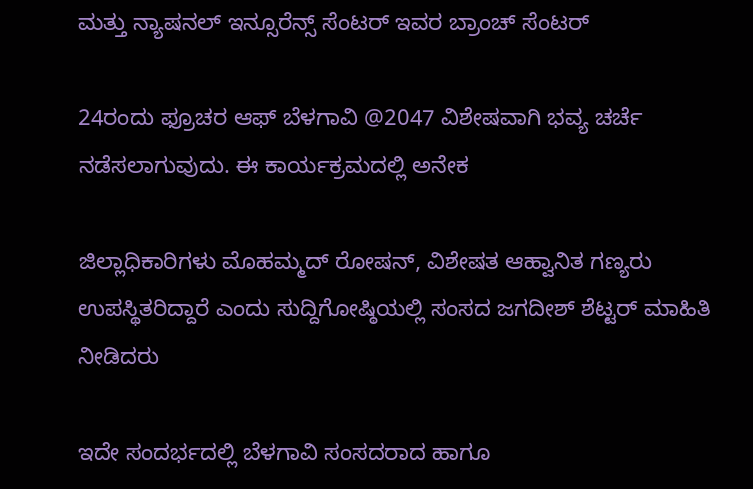ಮತ್ತು ನ್ಯಾಷನಲ್ ಇನ್ಸೂರೆನ್ಸ್ ಸೆಂಟರ್ ಇವರ ಬ್ರಾಂಚ್ ಸೆಂಟರ್

24ರಂದು ಫ್ರೂಚರ ಆಫ್ ಬೆಳಗಾವಿ @2047 ವಿಶೇಷವಾಗಿ ಭವ್ಯ ಚರ್ಚೆ ನಡೆಸಲಾಗುವುದು. ಈ ಕಾರ್ಯಕ್ರಮದಲ್ಲಿ ಅನೇಕ

ಜಿಲ್ಲಾಧಿಕಾರಿಗಳು ಮೊಹಮ್ಮದ್ ರೋಷನ್, ವಿಶೇಷತ ಆಹ್ವಾನಿತ ಗಣ್ಯರು ಉಪಸ್ಥಿತರಿದ್ದಾರೆ ಎಂದು ಸುದ್ದಿಗೋಷ್ಠಿಯಲ್ಲಿ ಸಂಸದ ಜಗದೀಶ್ ಶೆಟ್ಟರ್ ಮಾಹಿತಿ ನೀಡಿದರು

ಇದೇ ಸಂದರ್ಭದಲ್ಲಿ ಬೆಳಗಾವಿ ಸಂಸದರಾದ ಹಾಗೂ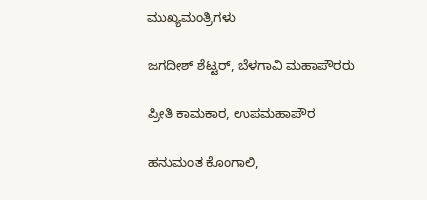ಮುಖ್ಯಮಂತ್ರಿಗಳು

ಜಗದೀಶ್ ಶೆಟ್ಟರ್, ಬೆಳಗಾವಿ ಮಹಾಪೌರರು

ಪ್ರೀತಿ ಕಾಮಕಾರ, ಉಪಮಹಾಪೌರ

ಹನುಮಂತ ಕೊಂಗಾಲಿ,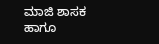ಮಾಜಿ ಶಾಸಕ ಹಾಗೂ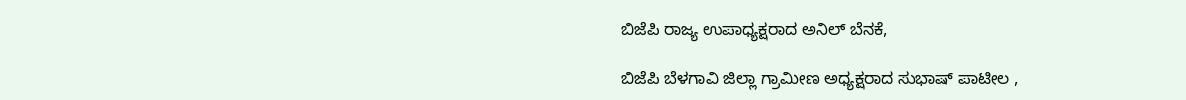ಬಿಜೆಪಿ ರಾಜ್ಯ ಉಪಾಧ್ಯಕ್ಷರಾದ ಅನಿಲ್ ಬೆನಕೆ,

ಬಿಜೆಪಿ ಬೆಳಗಾವಿ ಜಿಲ್ಲಾ ಗ್ರಾಮೀಣ ಅಧ್ಯಕ್ಷರಾದ ಸುಭಾಷ್ ಪಾಟೀಲ ,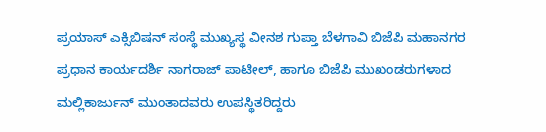ಪ್ರಯಾಸ್ ಎಕ್ಸಿಬಿಷನ್ ಸಂಸ್ಥೆ ಮುಖ್ಯಸ್ಥ ವೀನಶ ಗುಪ್ತಾ ಬೆಳಗಾವಿ ಬಿಜೆಪಿ ಮಹಾನಗರ ಪ್ರಧಾನ ಕಾರ್ಯದರ್ಶಿ ನಾಗರಾಜ್ ಪಾಟೀಲ್, ಹಾಗೂ ಬಿಜೆಪಿ ಮುಖಂಡರುಗಳಾದ ಮಲ್ಲಿಕಾರ್ಜುನ್ ಮುಂತಾದವರು ಉಪಸ್ಥಿತರಿದ್ದರು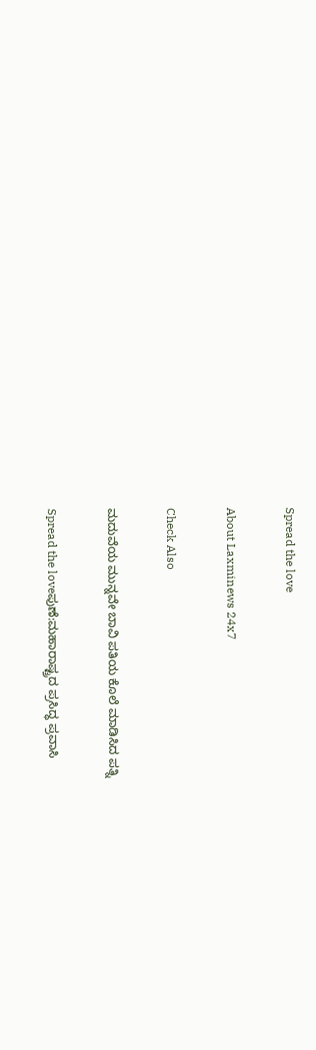Spread the love

About Laxminews 24x7

Check Also

ಮದುವೆಯ ಮುನ್ನವೇ ಬಾವಿ ಪತಿಯ ಕೊಲೆ ಮಾಡಿಸಿದ ಪತ್ನಿ

Spread the loveಪುಣೆ:ಮಹಾರಾಷ್ಟ್ರದ ಪ್ರಸಿದ್ಧ ಪ್ರವಾಸಿ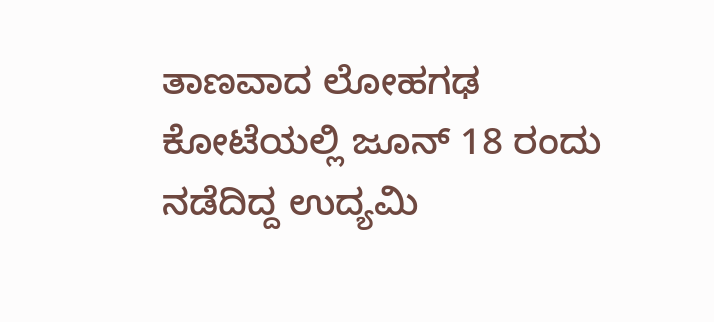ತಾಣವಾದ ಲೋಹಗಢ ಕೋಟೆಯಲ್ಲಿ ಜೂನ್ 18 ರಂದು ನಡೆದಿದ್ದ ಉದ್ಯಮಿ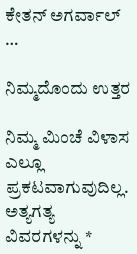ಕೇತನ್ ಅಗರ್ವಾಲ್ …

ನಿಮ್ಮದೊಂದು ಉತ್ತರ

ನಿಮ್ಮ ಮಿಂಚೆ ವಿಳಾಸ ಎಲ್ಲೂ ಪ್ರಕಟವಾಗುವುದಿಲ್ಲ. ಅತ್ಯಗತ್ಯ ವಿವರಗಳನ್ನು *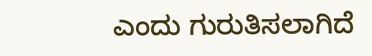ಎಂದು ಗುರುತಿಸಲಾಗಿದೆ